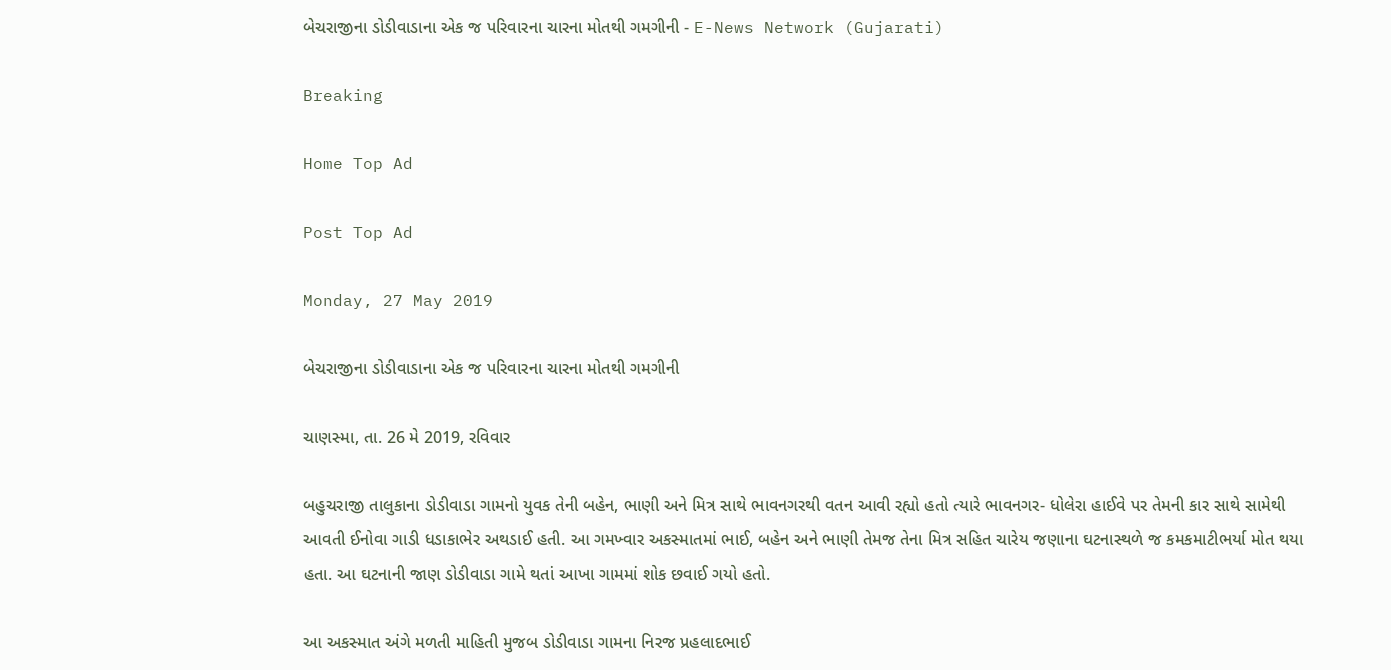બેચરાજીના ડોડીવાડાના એક જ પરિવારના ચારના મોતથી ગમગીની - E-News Network (Gujarati)

Breaking

Home Top Ad

Post Top Ad

Monday, 27 May 2019

બેચરાજીના ડોડીવાડાના એક જ પરિવારના ચારના મોતથી ગમગીની

ચાણસ્મા, તા. 26 મે 2019, રવિવાર

બહુચરાજી તાલુકાના ડોડીવાડા ગામનો યુવક તેની બહેન, ભાણી અને મિત્ર સાથે ભાવનગરથી વતન આવી રહ્યો હતો ત્યારે ભાવનગર- ધોલેરા હાઈવે પર તેમની કાર સાથે સામેથી આવતી ઈનોવા ગાડી ધડાકાભેર અથડાઈ હતી. આ ગમખ્વાર અકસ્માતમાં ભાઈ, બહેન અને ભાણી તેમજ તેના મિત્ર સહિત ચારેય જણાના ઘટનાસ્થળે જ કમકમાટીભર્યા મોત થયા હતા. આ ઘટનાની જાણ ડોડીવાડા ગામે થતાં આખા ગામમાં શોક છવાઈ ગયો હતો.

આ અકસ્માત અંગે મળતી માહિતી મુજબ ડોડીવાડા ગામના નિરજ પ્રહલાદભાઈ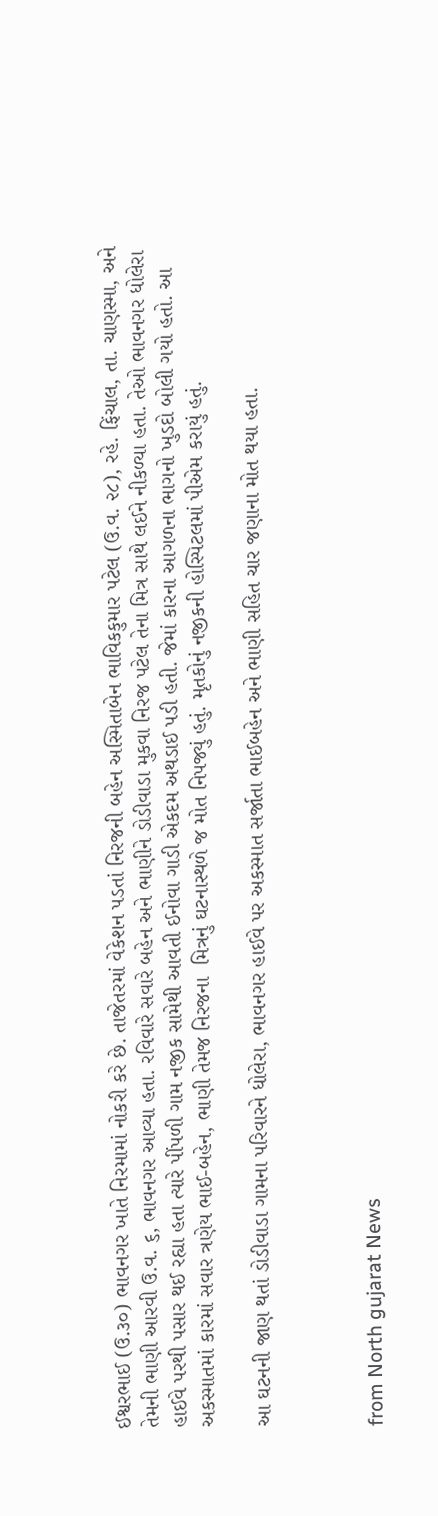ઈશ્વરભાઈ (ઉ.૩૦) ભાવનગર ખાતે નિરમામાં નોકરી કરે છે. તાજેતરમાં વેકેશન પડતાં નિરજની બહેન અસ્મિતાબેન ભાવિકકુમાર પટેલ (ઉ.વ. ૨૮), રહે. ફિંચાલ, તા. ચાણસ્મા, અને તેમની ભાણી આરવી ઉ.વ. ૬, ભાવનગર આવ્યા હતા. રવિવારે સવારે બહેન અને ભાણીને ડોડીવાડા મુકવા નિરજ પટેલ તેના મિત્ર સાથે લઈને નીકળ્યા હતા. તેઓ ભાવનગર ધોલેરા હાઈવે પરથી પસાર થઈ રહ્યા હતા ત્યારે પીંપળી ગામ નજીક સામેથી આવતી ઈનોવા ગાડી એકદમ અથડાઈ પડી હતી. જેમાં કારના આગળના ભાગનો ખુડદો બોલી ગયો હતો. આ અકસ્માતમાં કારમાં સવાર ત્રણેય ભાઈ-બહેન, ભાણી તેમજ નિરજના  મિત્રનું ઘટનાસ્થળે જ મોત નિપજ્યું હતું. મૃતકોનું નજીકની હોસ્પિટલમાં પીએમ કરાયું હતું.

આ ઘટનની જાણ થતાં ડોડીવાડા ગામના પરિવારને ધોલેરા, ભાવનગર હાઈવે પર અકસ્માત સર્જાતા ભાઈબહેન અને ભાણી સહિત ચાર જણાના મોત થયા હતા.



from North gujarat News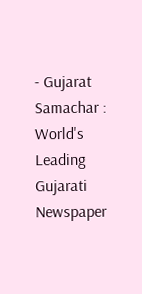- Gujarat Samachar : World's Leading Gujarati Newspaper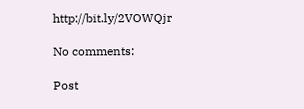http://bit.ly/2VOWQjr

No comments:

Post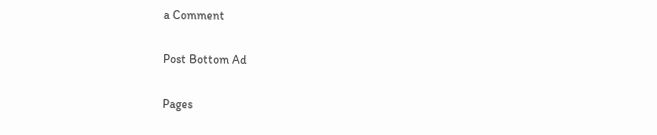a Comment

Post Bottom Ad

Pages